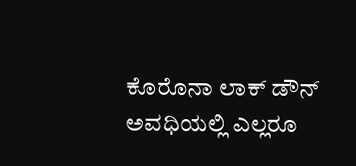ಕೊರೊನಾ ಲಾಕ್ ಡೌನ್ ಅವಧಿಯಲ್ಲಿ ಎಲ್ಲರೂ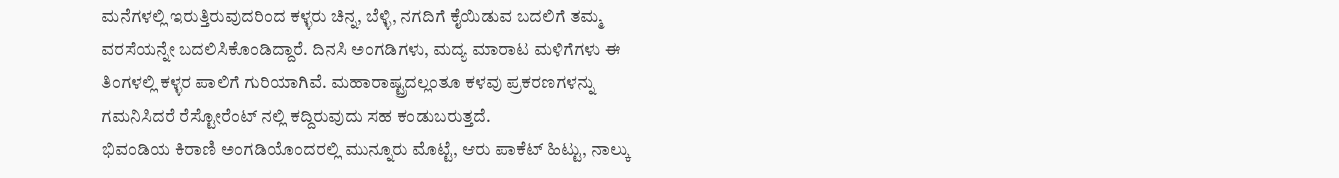ಮನೆಗಳಲ್ಲಿ ಇರುತ್ತಿರುವುದರಿಂದ ಕಳ್ಳರು ಚಿನ್ನ, ಬೆಳ್ಳಿ, ನಗದಿಗೆ ಕೈಯಿಡುವ ಬದಲಿಗೆ ತಮ್ಮ ವರಸೆಯನ್ನೇ ಬದಲಿಸಿಕೊಂಡಿದ್ದಾರೆ. ದಿನಸಿ ಅಂಗಡಿಗಳು, ಮದ್ಯ ಮಾರಾಟ ಮಳಿಗೆಗಳು ಈ ತಿಂಗಳಲ್ಲಿ ಕಳ್ಳರ ಪಾಲಿಗೆ ಗುರಿಯಾಗಿವೆ. ಮಹಾರಾಷ್ಟ್ರದಲ್ಲಂತೂ ಕಳವು ಪ್ರಕರಣಗಳನ್ನು ಗಮನಿಸಿದರೆ ರೆಸ್ಟೋರೆಂಟ್ ನಲ್ಲಿ ಕದ್ದಿರುವುದು ಸಹ ಕಂಡುಬರುತ್ತದೆ.
ಭಿವಂಡಿಯ ಕಿರಾಣಿ ಅಂಗಡಿಯೊಂದರಲ್ಲಿ ಮುನ್ನೂರು ಮೊಟ್ಟೆ, ಆರು ಪಾಕೆಟ್ ಹಿಟ್ಟು, ನಾಲ್ಕು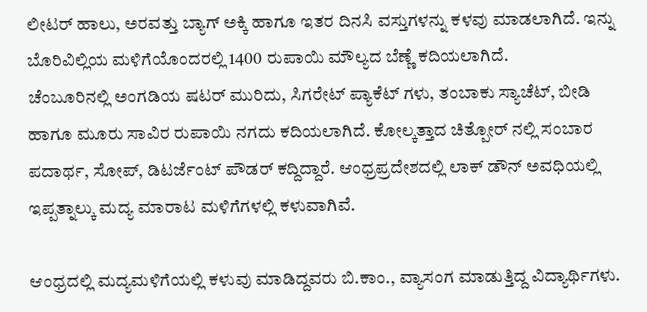ಲೀಟರ್ ಹಾಲು, ಅರವತ್ತು ಬ್ಯಾಗ್ ಅಕ್ಕಿ ಹಾಗೂ ಇತರ ದಿನಸಿ ವಸ್ತುಗಳನ್ನು ಕಳವು ಮಾಡಲಾಗಿದೆ. ಇನ್ನು ಬೊರಿವಿಲ್ಲಿಯ ಮಳಿಗೆಯೊಂದರಲ್ಲಿ 1400 ರುಪಾಯಿ ಮೌಲ್ಯದ ಬೆಣ್ಣೆ ಕದಿಯಲಾಗಿದೆ.
ಚೆಂಬೂರಿನಲ್ಲಿ ಅಂಗಡಿಯ ಷಟರ್ ಮುರಿದು, ಸಿಗರೇಟ್ ಪ್ಯಾಕೆಟ್ ಗಳು, ತಂಬಾಕು ಸ್ಯಾಚೆಟ್, ಬೀಡಿ ಹಾಗೂ ಮೂರು ಸಾವಿರ ರುಪಾಯಿ ನಗದು ಕದಿಯಲಾಗಿದೆ. ಕೋಲ್ಕತ್ತಾದ ಚಿತ್ಪೋರ್ ನಲ್ಲಿ ಸಂಬಾರ ಪದಾರ್ಥ, ಸೋಪ್, ಡಿಟರ್ಜೆಂಟ್ ಪೌಡರ್ ಕದ್ದಿದ್ದಾರೆ. ಆಂಧ್ರಪ್ರದೇಶದಲ್ಲಿ ಲಾಕ್ ಡೌನ್ ಅವಧಿಯಲ್ಲಿ ಇಪ್ಪತ್ನಾಲ್ಕು ಮದ್ಯ ಮಾರಾಟ ಮಳಿಗೆಗಳಲ್ಲಿ ಕಳುವಾಗಿವೆ.

ಆಂಧ್ರದಲ್ಲಿ ಮದ್ಯಮಳಿಗೆಯಲ್ಲಿ ಕಳುವು ಮಾಡಿದ್ದವರು ಬಿ.ಕಾಂ., ವ್ಯಾಸಂಗ ಮಾಡುತ್ತಿದ್ದ ವಿದ್ಯಾರ್ಥಿಗಳು.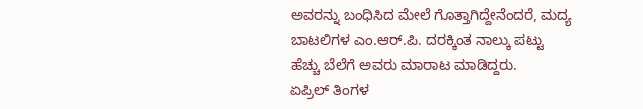ಅವರನ್ನು ಬಂಧಿಸಿದ ಮೇಲೆ ಗೊತ್ತಾಗಿದ್ದೇನೆಂದರೆ, ಮದ್ಯ ಬಾಟಲಿಗಳ ಎಂ.ಆರ್.ಪಿ. ದರಕ್ಕಿಂತ ನಾಲ್ಕು ಪಟ್ಟು ಹೆಚ್ಚು ಬೆಲೆಗೆ ಅವರು ಮಾರಾಟ ಮಾಡಿದ್ದರು.
ಏಪ್ರಿಲ್ ತಿಂಗಳ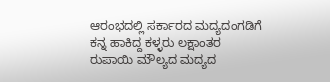ಆರಂಭದಲ್ಲಿ ಸರ್ಕಾರದ ಮದ್ಯದಂಗಡಿಗೆ ಕನ್ನ ಹಾಕಿದ್ದ ಕಳ್ಳರು ಲಕ್ಷಾಂತರ ರುಪಾಯಿ ಮೌಲ್ಯದ ಮದ್ಯದ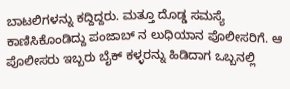ಬಾಟಲಿಗಳನ್ನು ಕದ್ದಿದ್ದರು. ಮತ್ತೂ ದೊಡ್ಡ ಸಮಸ್ಯೆ ಕಾಣಿಸಿಕೊಂಡಿದ್ದು ಪಂಜಾಬ್ ನ ಲುಧಿಯಾನ ಪೊಲೀಸರಿಗೆ. ಆ ಪೊಲೀಸರು ಇಬ್ಬರು ಬೈಕ್ ಕಳ್ಳರನ್ನು ಹಿಡಿದಾಗ ಒಬ್ಬನಲ್ಲಿ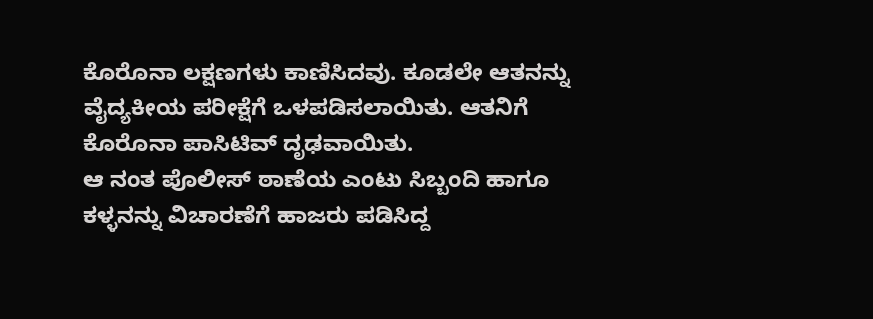ಕೊರೊನಾ ಲಕ್ಷಣಗಳು ಕಾಣಿಸಿದವು. ಕೂಡಲೇ ಆತನನ್ನು ವೈದ್ಯಕೀಯ ಪರೀಕ್ಷೆಗೆ ಒಳಪಡಿಸಲಾಯಿತು. ಆತನಿಗೆ ಕೊರೊನಾ ಪಾಸಿಟಿವ್ ದೃಢವಾಯಿತು.
ಆ ನಂತ ಪೊಲೀಸ್ ಠಾಣೆಯ ಎಂಟು ಸಿಬ್ಬಂದಿ ಹಾಗೂ ಕಳ್ಳನನ್ನು ವಿಚಾರಣೆಗೆ ಹಾಜರು ಪಡಿಸಿದ್ದ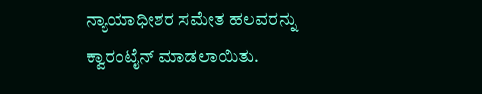ನ್ಯಾಯಾಧೀಶರ ಸಮೇತ ಹಲವರನ್ನು ಕ್ವಾರಂಟೈನ್ ಮಾಡಲಾಯಿತು.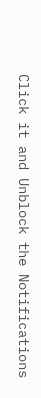Click it and Unblock the Notifications